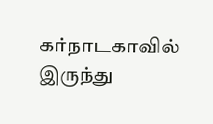கர்நாடகாவில் இருந்து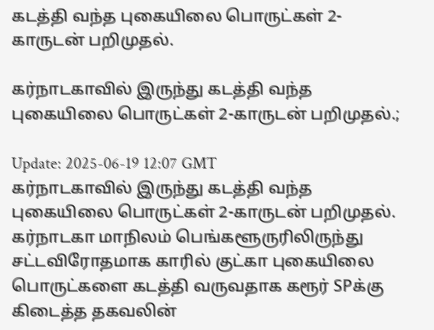கடத்தி வந்த புகையிலை பொருட்கள் 2-காருடன் பறிமுதல்.

கர்நாடகாவில் இருந்து கடத்தி வந்த புகையிலை பொருட்கள் 2-காருடன் பறிமுதல்.;

Update: 2025-06-19 12:07 GMT
கர்நாடகாவில் இருந்து கடத்தி வந்த புகையிலை பொருட்கள் 2-காருடன் பறிமுதல். கர்நாடகா மாநிலம் பெங்களூருரிலிருந்து சட்டவிரோதமாக காரில் குட்கா புகையிலை பொருட்களை கடத்தி வருவதாக கரூர் SPக்கு கிடைத்த தகவலின்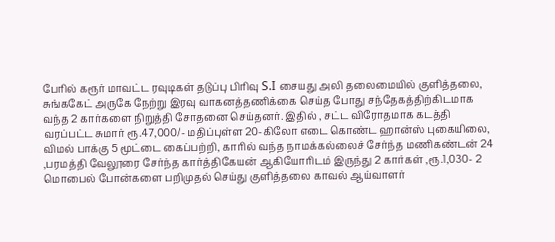பேரில் கரூர் மாவட்ட ரவுடிகள் தடுப்பு பிரிவு S.I சையது அலி தலைமையில் குளித்தலை, சுங்ககேட் அருகே நேற்று இரவு வாகனத்தணிக்கை செய்த போது சந்தேகத்திற்கிடமாக வந்த 2 கார்களை நிறுத்தி சோதனை செய்தனர். இதில் , சட்ட விரோதமாக கடத்தி வரப்பட்ட சுமார் ரூ.47,000/- மதிப்புள்ள 20-கிலோ எடை கொண்ட ஹான்ஸ் புகையிலை, விமல் பாக்கு 5 மூட்டை கைப்பற்றி, காரில் வந்த நாமக்கல்லைச் சேர்ந்த மணிகண்டன் 24 ,பரமத்தி வேலூரை சேர்ந்த கார்த்திகேயன் ஆகியோரிடம் இருந்து 2 கார்கள் ,ரூ.1,030- 2 மொபைல் போன்களை பறிமுதல் செய்து குளித்தலை காவல் ஆய்வாளர்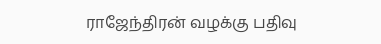ராஜேந்திரன் வழக்கு பதிவு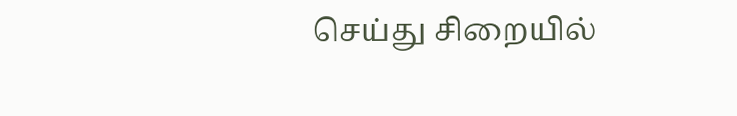செய்து சிறையில்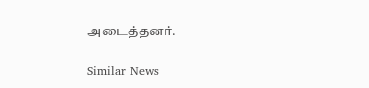அடைத்தனர்.

Similar News